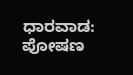ಧಾರವಾಡ:
ಪೋಷಣ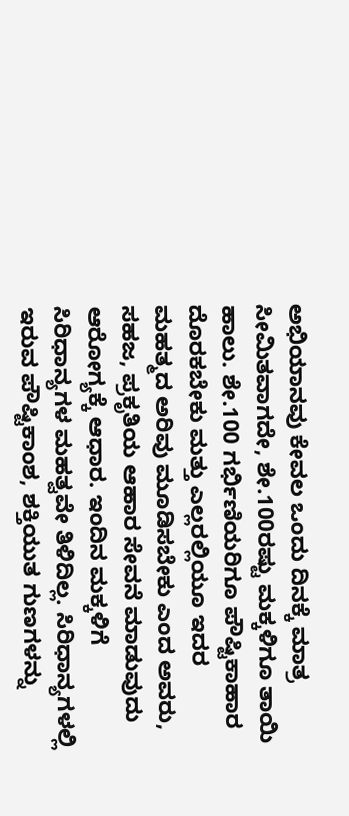ಅಭಿಯಾನವು ಕೇವಲ ಒಂದು ದಿನಕ್ಕೆ ಮಾತ್ರ ಸೀಮಿತವಾಗದೇ, ಶೇ.100ರಷ್ಟು ಮಕ್ಕಳಿಗೂ ತಾಯಿ ಹಾಲು. ಶೇ.100 ಗರ್ಭಿಣಿಯರಿಗೂ ಪೌಷ್ಟಿಕಾಹಾರ ದೊರಕಬೇಕು ಮತ್ತು ಎಲ್ಲರಲ್ಲಿಯೂ ಇದರ ಮಹತ್ಮದ ಅರಿವು ಮೂಡಿಸಬೇಕು ಎಂದ ಅವರು, ಸಹಜ, ಪ್ರಕೃತಿಯ ಆಹಾರ ಸೇವನೆ ಮಾಡುವುದು ಆರೋಗ್ಯಕ್ಕೆ ಆಧಾರ. ಇಂದಿನ ಮಕ್ಕಳಿಗೆ ಸಿರಿಧಾನ್ಯಗಳ ಮಹತ್ವವೇ ತಿಳಿದಿಲ್ಲ. ಸಿರಿಧಾನ್ಯಗಳಲ್ಲಿ ಇರುವ ಪೌಷ್ಟಿಕಾಂಶ, ಶಕ್ತಿಯುತ ಗುಣಗಳನ್ನು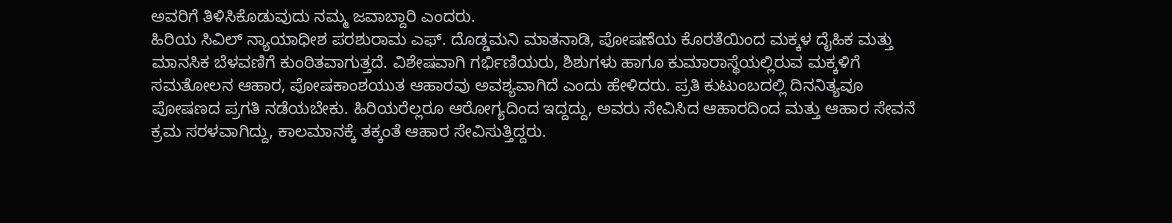ಅವರಿಗೆ ತಿಳಿಸಿಕೊಡುವುದು ನಮ್ಮ ಜವಾಬ್ದಾರಿ ಎಂದರು.
ಹಿರಿಯ ಸಿವಿಲ್ ನ್ಯಾಯಾಧೀಶ ಪರಶುರಾಮ ಎಫ್. ದೊಡ್ಡಮನಿ ಮಾತನಾಡಿ, ಪೋಷಣೆಯ ಕೊರತೆಯಿಂದ ಮಕ್ಕಳ ದೈಹಿಕ ಮತ್ತು ಮಾನಸಿಕ ಬೆಳವಣಿಗೆ ಕುಂಠಿತವಾಗುತ್ತದೆ. ವಿಶೇಷವಾಗಿ ಗರ್ಭಿಣಿಯರು, ಶಿಶುಗಳು ಹಾಗೂ ಕುಮಾರಾಸ್ಥೆಯಲ್ಲಿರುವ ಮಕ್ಕಳಿಗೆ ಸಮತೋಲನ ಆಹಾರ, ಪೋಷಕಾಂಶಯುತ ಆಹಾರವು ಅವಶ್ಯವಾಗಿದೆ ಎಂದು ಹೇಳಿದರು. ಪ್ರತಿ ಕುಟುಂಬದಲ್ಲಿ ದಿನನಿತ್ಯವೂ ಪೋಷಣದ ಪ್ರಗತಿ ನಡೆಯಬೇಕು. ಹಿರಿಯರೆಲ್ಲರೂ ಆರೋಗ್ಯದಿಂದ ಇದ್ದದ್ದು, ಅವರು ಸೇವಿಸಿದ ಆಹಾರದಿಂದ ಮತ್ತು ಆಹಾರ ಸೇವನೆ ಕ್ರಮ ಸರಳವಾಗಿದ್ದು, ಕಾಲಮಾನಕ್ಕೆ ತಕ್ಕಂತೆ ಆಹಾರ ಸೇವಿಸುತ್ತಿದ್ದರು.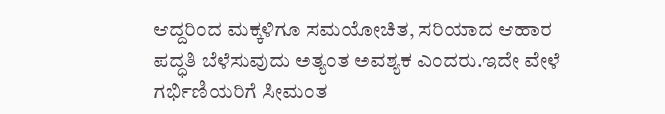ಆದ್ದರಿಂದ ಮಕ್ಕಳಿಗೂ ಸಮಯೋಚಿತ, ಸರಿಯಾದ ಆಹಾರ ಪದ್ಧತಿ ಬೆಳೆಸುವುದು ಅತ್ಯಂತ ಅವಶ್ಯಕ ಎಂದರು.ಇದೇ ವೇಳೆ ಗರ್ಭಿಣಿಯರಿಗೆ ಸೀಮಂತ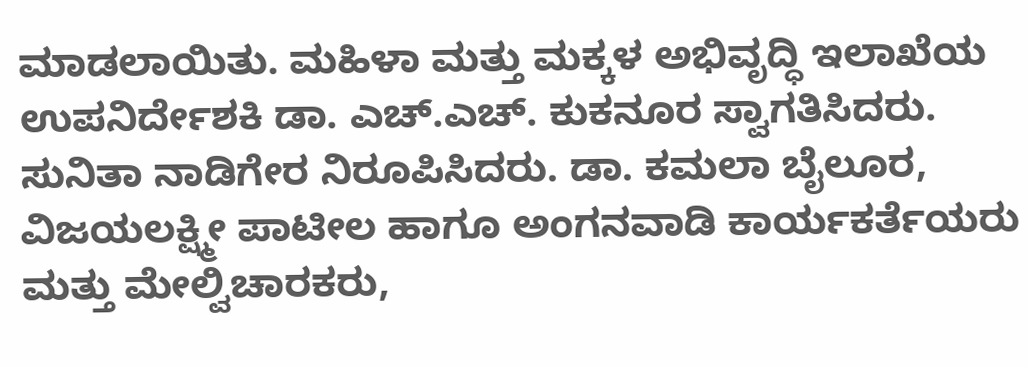ಮಾಡಲಾಯಿತು. ಮಹಿಳಾ ಮತ್ತು ಮಕ್ಕಳ ಅಭಿವೃದ್ಧಿ ಇಲಾಖೆಯ ಉಪನಿರ್ದೇಶಕಿ ಡಾ. ಎಚ್.ಎಚ್. ಕುಕನೂರ ಸ್ವಾಗತಿಸಿದರು. ಸುನಿತಾ ನಾಡಿಗೇರ ನಿರೂಪಿಸಿದರು. ಡಾ. ಕಮಲಾ ಬೈಲೂರ, ವಿಜಯಲಕ್ಷ್ಮೀ ಪಾಟೀಲ ಹಾಗೂ ಅಂಗನವಾಡಿ ಕಾರ್ಯಕರ್ತೆಯರು ಮತ್ತು ಮೇಲ್ವಿಚಾರಕರು,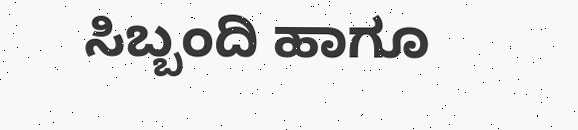ಸಿಬ್ಬಂದಿ ಹಾಗೂ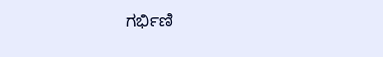ಗರ್ಭಿಣಿ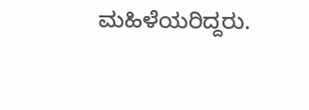ಮಹಿಳೆಯರಿದ್ದರು.